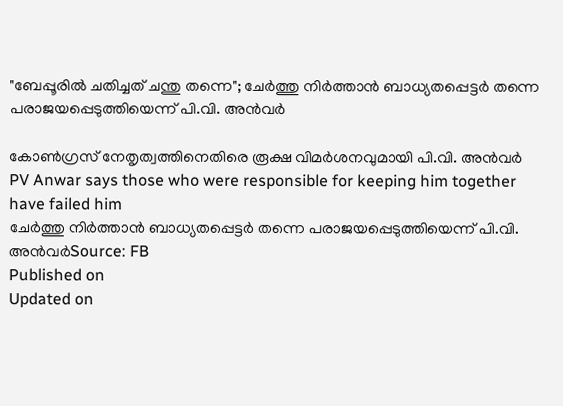"ബേപ്പൂരിൽ ചതിച്ചത് ചന്തു തന്നെ"; ചേർത്തു നിർത്താൻ ബാധ്യതപ്പെട്ടർ തന്നെ പരാജയപ്പെടുത്തിയെന്ന് പി.വി. അൻവർ

കോൺഗ്രസ് നേതൃത്വത്തിനെതിരെ രൂക്ഷ വിമർശനവുമായി പി.വി. അൻവർ
PV Anwar says those who were responsible for keeping him together have failed him
ചേർത്തു നിർത്താൻ ബാധ്യതപ്പെട്ടർ തന്നെ പരാജയപ്പെടുത്തിയെന്ന് പി.വി. അൻവർSource: FB
Published on
Updated on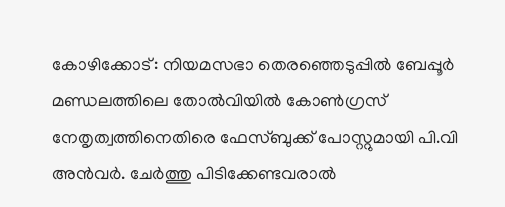കോഴിക്കോട്: നിയമസഭാ തെരഞ്ഞെടുപ്പിൽ ബേപ്പൂർ മണ്ഡലത്തിലെ തോൽവിയിൽ കോൺഗ്രസ് നേതൃത്വത്തിനെതിരെ ഫേസ്ബുക്ക് പോസ്റ്റുമായി പി.വി അൻവർ. ചേർത്തു പിടിക്കേണ്ടവരാൽ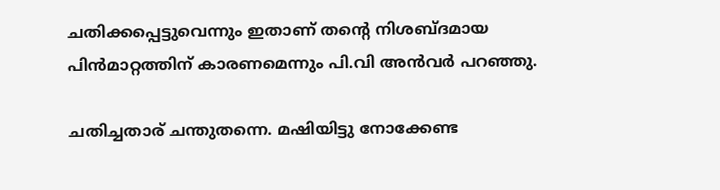ചതിക്കപ്പെട്ടുവെന്നും ഇതാണ് തൻ്റെ നിശബ്ദമായ പിൻമാറ്റത്തിന് കാരണമെന്നും പി.വി അൻവർ പറഞ്ഞു.

ചതിച്ചതാര് ചന്തുതന്നെ. മഷിയിട്ടു നോക്കേണ്ട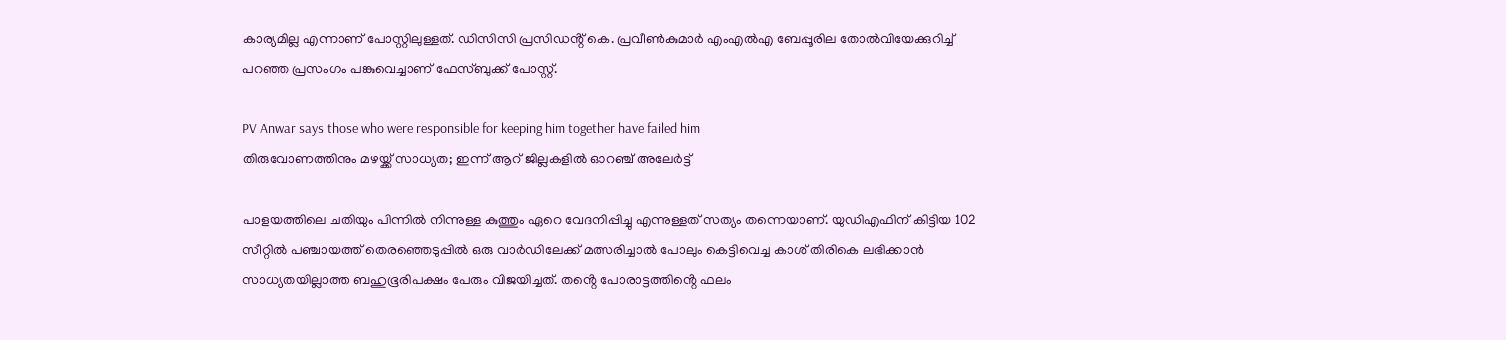കാര്യമില്ല എന്നാണ് പോസ്റ്റിലുള്ളത്. ഡിസിസി പ്രസിഡൻ്റ് കെ. പ്രവീൺകുമാർ എംഎൽഎ ബേപ്പൂരില തോൽവിയേക്കുറിച്ച് പറഞ്ഞ പ്രസംഗം പങ്കുവെച്ചാണ് ഫേസ്ബുക്ക് പോസ്റ്റ്.

PV Anwar says those who were responsible for keeping him together have failed him
തിരുവോണത്തിനും മഴയ്ക്ക് സാധ്യത; ഇന്ന് ആറ് ജില്ലകളിൽ ഓറഞ്ച് അലേർട്ട്

പാളയത്തിലെ ചതിയും പിന്നിൽ നിന്നുള്ള കുത്തും ഏറെ വേദനിപ്പിച്ചു എന്നുള്ളത് സത്യം തന്നെയാണ്. യുഡിഎഫിന് കിട്ടിയ 102 സീറ്റിൽ പഞ്ചായത്ത് തെരഞ്ഞെടുപ്പിൽ ഒരു വാർഡിലേക്ക് മത്സരിച്ചാൽ പോലും കെട്ടിവെച്ച കാശ് തിരികെ ലഭിക്കാൻ സാധ്യതയില്ലാത്ത ബഹുഭൂരിപക്ഷം പേരും വിജയിച്ചത്. തൻ്റെ പോരാട്ടത്തിൻ്റെ ഫലം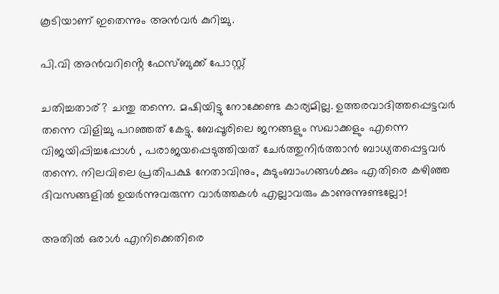കൂടിയാണ് ഇതെന്നും അൻവർ കുറിച്ചു.

പി.വി അൻവറിൻ്റെ ഫേസ്ബുക്ക് പോസ്റ്റ്

ചതിച്ചതാര്? ചന്തു തന്നെ. മഷിയിട്ടു നോക്കേണ്ട കാര്യമില്ല. ഉത്തരവാദിത്തപ്പെട്ടവർ തന്നെ വിളിച്ചു പറഞ്ഞത് കേട്ടു. ബേപ്പൂരിലെ ജനങ്ങളും സഖാക്കളും എന്നെ വിജയിപ്പിച്ചപ്പോൾ , പരാജയപ്പെടുത്തിയത് ചേർത്തുനിർത്താൻ ബാധ്യതപ്പെട്ടവർ തന്നെ. നിലവിലെ പ്രതിപക്ഷ നേതാവിനും, കുടുംബാംഗങ്ങൾക്കും എതിരെ കഴിഞ്ഞ ദിവസങ്ങളിൽ ഉയർന്നുവരുന്ന വാർത്തകൾ എല്ലാവരും കാണുന്നുണ്ടല്ലോ!

അതിൽ ഒരാൾ എനിക്കെതിരെ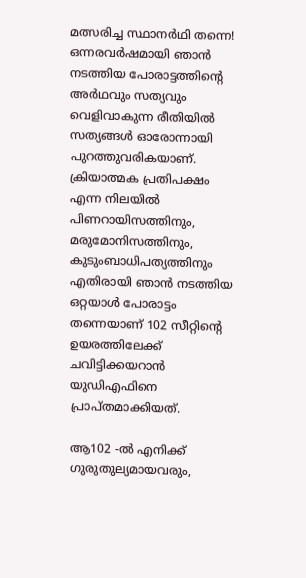മത്സരിച്ച സ്ഥാനർഥി തന്നെ! ഒന്നരവർഷമായി ഞാൻ നടത്തിയ പോരാട്ടത്തിന്റെ അർഥവും സത്യവും വെളിവാകുന്ന രീതിയിൽ സത്യങ്ങൾ ഓരോന്നായി പുറത്തുവരികയാണ്. ക്രിയാത്മക പ്രതിപക്ഷം എന്ന നിലയിൽ പിണറായിസത്തിനും, മരുമോനിസത്തിനും, കുടുംബാധിപത്യത്തിനും എതിരായി ഞാൻ നടത്തിയ ഒറ്റയാൾ പോരാട്ടം തന്നെയാണ് 102 സീറ്റിന്റെ ഉയരത്തിലേക്ക് ചവിട്ടിക്കയറാൻ യുഡിഎഫിനെ പ്രാപ്തമാക്കിയത്.

ആ102 -ൽ എനിക്ക് ഗുരുതുല്യമായവരും,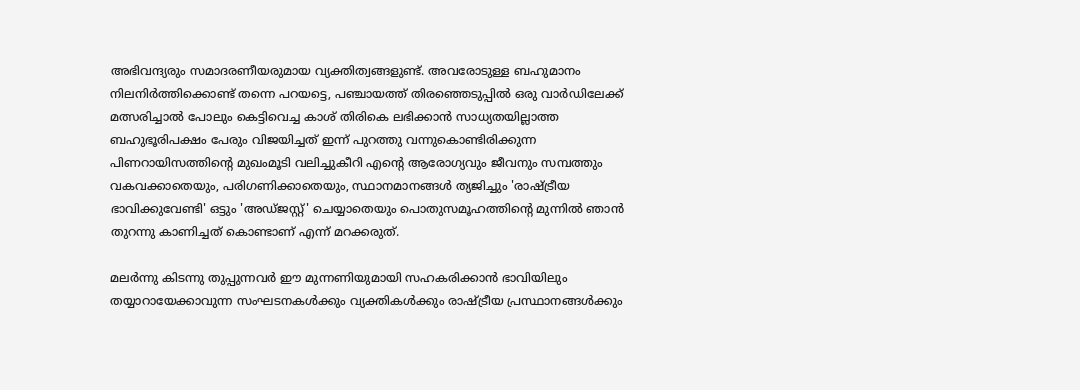അഭിവന്ദ്യരും സമാദരണീയരുമായ വ്യക്തിത്വങ്ങളുണ്ട്. അവരോടുള്ള ബഹുമാനം നിലനിർത്തിക്കൊണ്ട് തന്നെ പറയട്ടെ, പഞ്ചായത്ത് തിരഞ്ഞെടുപ്പിൽ ഒരു വാർഡിലേക്ക് മത്സരിച്ചാൽ പോലും കെട്ടിവെച്ച കാശ് തിരികെ ലഭിക്കാൻ സാധ്യതയില്ലാത്ത ബഹുഭൂരിപക്ഷം പേരും വിജയിച്ചത് ഇന്ന് പുറത്തു വന്നുകൊണ്ടിരിക്കുന്ന പിണറായിസത്തിന്റെ മുഖംമൂടി വലിച്ചുകീറി എന്റെ ആരോഗ്യവും ജീവനും സമ്പത്തും വകവക്കാതെയും, പരിഗണിക്കാതെയും, സ്ഥാനമാനങ്ങൾ ത്യജിച്ചും 'രാഷ്ട്രീയ ഭാവിക്കുവേണ്ടി' ഒട്ടും 'അഡ്ജസ്റ്റ്' ചെയ്യാതെയും പൊതുസമൂഹത്തിന്റെ മുന്നിൽ ഞാൻ തുറന്നു കാണിച്ചത് കൊണ്ടാണ് എന്ന് മറക്കരുത്.

മലർന്നു കിടന്നു തുപ്പുന്നവർ ഈ മുന്നണിയുമായി സഹകരിക്കാൻ ഭാവിയിലും തയ്യാറായേക്കാവുന്ന സംഘടനകൾക്കും വ്യക്തികൾക്കും രാഷ്ട്രീയ പ്രസ്ഥാനങ്ങൾക്കും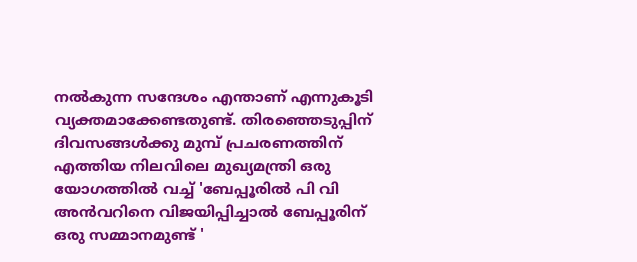നൽകുന്ന സന്ദേശം എന്താണ് എന്നുകൂടി വ്യക്തമാക്കേണ്ടതുണ്ട്. തിരഞ്ഞെടുപ്പിന് ദിവസങ്ങൾക്കു മുമ്പ് പ്രചരണത്തിന് എത്തിയ നിലവിലെ മുഖ്യമന്ത്രി ഒരു യോഗത്തിൽ വച്ച് 'ബേപ്പൂരിൽ പി വി അൻവറിനെ വിജയിപ്പിച്ചാൽ ബേപ്പൂരിന് ഒരു സമ്മാനമുണ്ട് '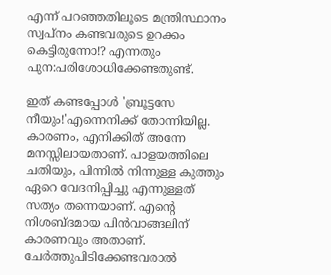എന്ന് പറഞ്ഞതിലൂടെ മന്ത്രിസ്ഥാനം സ്വപ്നം കണ്ടവരുടെ ഉറക്കം കെട്ടിരുന്നോ!? എന്നതും പുന:പരിശോധിക്കേണ്ടതുണ്ട്.

ഇത് കണ്ടപ്പോൾ 'ബ്രൂട്ടസേ നീയും!'എന്നെനിക്ക് തോന്നിയില്ല. കാരണം, എനിക്കിത് അന്നേ മനസ്സിലായതാണ്. പാളയത്തിലെ ചതിയും, പിന്നിൽ നിന്നുള്ള കുത്തും ഏറെ വേദനിപ്പിച്ചു എന്നുള്ളത് സത്യം തന്നെയാണ്. എന്റെ നിശബ്ദമായ പിൻവാങ്ങലിന് കാരണവും അതാണ്. ചേർത്തുപിടിക്കേണ്ടവരാൽ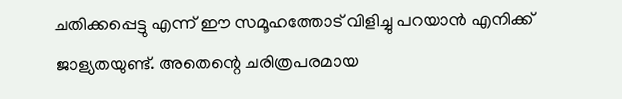ചതിക്കപ്പെട്ടു എന്ന് ഈ സമൂഹത്തോട് വിളിച്ചു പറയാൻ എനിക്ക് ജാള്യതയുണ്ട്. അതെന്റെ ചരിത്രപരമായ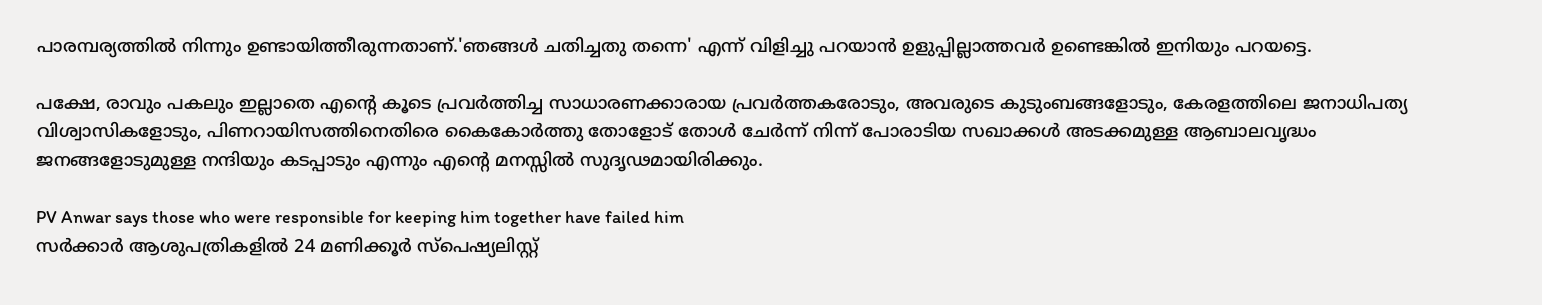പാരമ്പര്യത്തിൽ നിന്നും ഉണ്ടായിത്തീരുന്നതാണ്.'ഞങ്ങൾ ചതിച്ചതു തന്നെ' എന്ന് വിളിച്ചു പറയാൻ ഉളുപ്പില്ലാത്തവർ ഉണ്ടെങ്കിൽ ഇനിയും പറയട്ടെ.

പക്ഷേ, രാവും പകലും ഇല്ലാതെ എന്റെ കൂടെ പ്രവർത്തിച്ച സാധാരണക്കാരായ പ്രവർത്തകരോടും, അവരുടെ കുടുംബങ്ങളോടും, കേരളത്തിലെ ജനാധിപത്യ വിശ്വാസികളോടും, പിണറായിസത്തിനെതിരെ കൈകോർത്തു തോളോട് തോൾ ചേർന്ന് നിന്ന് പോരാടിയ സഖാക്കൾ അടക്കമുള്ള ആബാലവൃദ്ധം ജനങ്ങളോടുമുള്ള നന്ദിയും കടപ്പാടും എന്നും എന്റെ മനസ്സിൽ സുദൃഢമായിരിക്കും.

PV Anwar says those who were responsible for keeping him together have failed him
സര്‍ക്കാര്‍ ആശുപത്രികളില്‍ 24 മണിക്കൂര്‍ സ്പെഷ്യലിസ്റ്റ്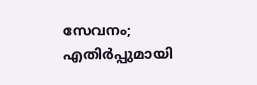സേവനം; എതിര്‍പ്പുമായി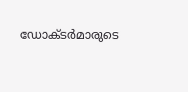ഡോക്ടർമാരുടെ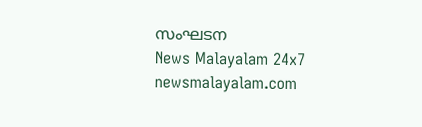സംഘടന
News Malayalam 24x7
newsmalayalam.com